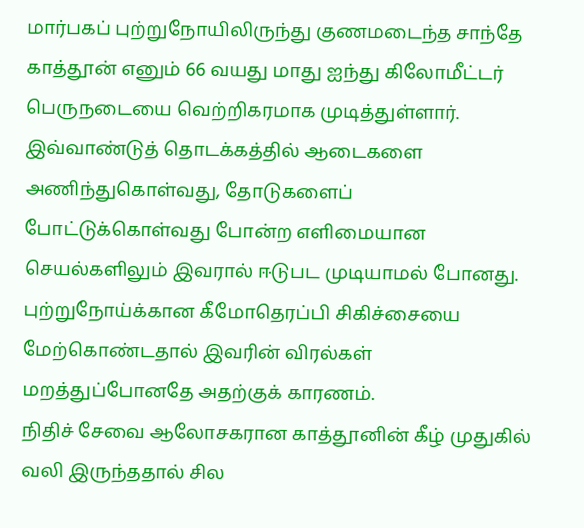மார்பகப் புற்றுநோயிலிருந்து குணமடைந்த சாந்தே காத்தூன் எனும் 66 வயது மாது ஐந்து கிலோமீட்டர் பெருநடையை வெற்றிகரமாக முடித்துள்ளார்.
இவ்வாண்டுத் தொடக்கத்தில் ஆடைகளை அணிந்துகொள்வது, தோடுகளைப் போட்டுக்கொள்வது போன்ற எளிமையான செயல்களிலும் இவரால் ஈடுபட முடியாமல் போனது. புற்றுநோய்க்கான கீமோதெரப்பி சிகிச்சையை மேற்கொண்டதால் இவரின் விரல்கள் மறத்துப்போனதே அதற்குக் காரணம்.
நிதிச் சேவை ஆலோசகரான காத்தூனின் கீழ் முதுகில் வலி இருந்ததால் சில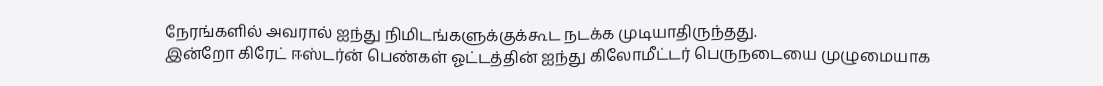நேரங்களில் அவரால் ஐந்து நிமிடங்களுக்குக்கூட நடக்க முடியாதிருந்தது.
இன்றோ கிரேட் ஈஸ்டர்ன் பெண்கள் ஓட்டத்தின் ஐந்து கிலோமீட்டர் பெருநடையை முழுமையாக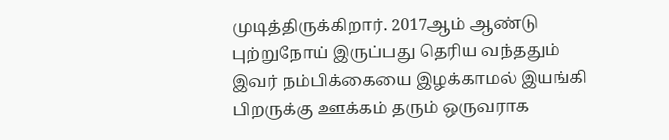முடித்திருக்கிறார். 2017ஆம் ஆண்டு புற்றுநோய் இருப்பது தெரிய வந்ததும் இவர் நம்பிக்கையை இழக்காமல் இயங்கி பிறருக்கு ஊக்கம் தரும் ஒருவராக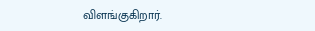விளங்குகிறார்.